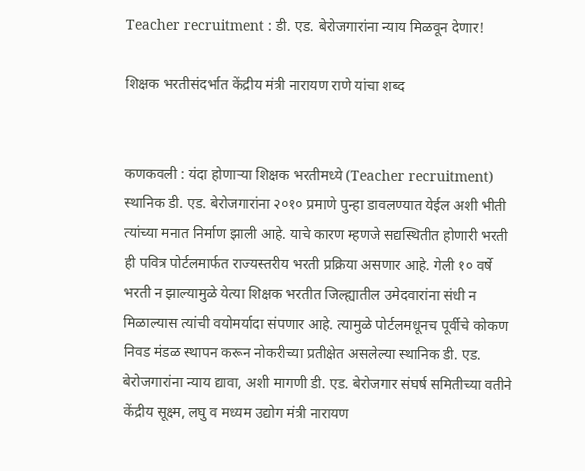Teacher recruitment : डी. एड. बेरोजगारांना न्याय मिळवून देणार!

शिक्षक भरतीसंदर्भात केंद्रीय मंत्री नारायण राणे यांचा शब्द


कणकवली : यंदा होणाऱ्या शिक्षक भरतीमध्ये (Teacher recruitment) स्थानिक डी. एड. बेरोजगारांना २०१० प्रमाणे पुन्हा डावलण्यात येईल अशी भीती त्यांच्या मनात निर्माण झाली आहे. याचे कारण म्हणजे सद्यस्थितीत होणारी भरती ही पवित्र पोर्टलमार्फत राज्यस्तरीय भरती प्रक्रिया असणार आहे. गेली १० वर्षे भरती न झाल्यामुळे येत्या शिक्षक भरतीत जिल्ह्यातील उमेदवारांना संधी न मिळाल्यास त्यांची वयोमर्यादा संपणार आहे. त्यामुळे पोर्टलमधूनच पूर्वीचे कोकण निवड मंडळ स्थापन करून नोकरीच्या प्रतीक्षेत असलेल्या स्थानिक डी. एड. बेरोजगारांना न्याय द्यावा, अशी मागणी डी. एड. बेरोजगार संघर्ष समितीच्या वतीने केंद्रीय सूक्ष्म, लघु व मध्यम उद्योग मंत्री नारायण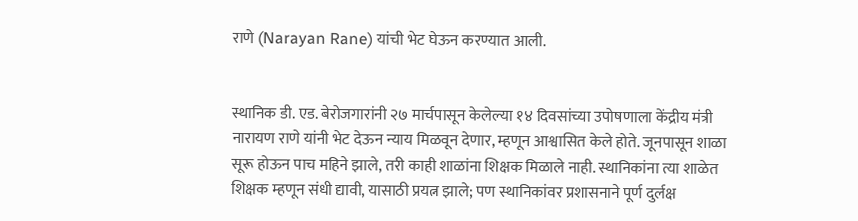राणे (Narayan Rane) यांची भेट घेऊन करण्यात आली.


स्थानिक डी. एड. बेरोजगारांनी २७ मार्चपासून केलेल्या १४ दिवसांच्या उपोषणाला केंद्रीय मंत्री नारायण राणे यांनी भेट देऊन न्याय मिळवून देणार, म्हणून आश्वासित केले होते. जूनपासून शाळा सूरू होऊन पाच महिने झाले, तरी काही शाळांना शिक्षक मिळाले नाही. स्थानिकांना त्या शाळेत शिक्षक म्हणून संधी द्यावी, यासाठी प्रयत्न झाले; पण स्थानिकांवर प्रशासनाने पूर्ण दुर्लक्ष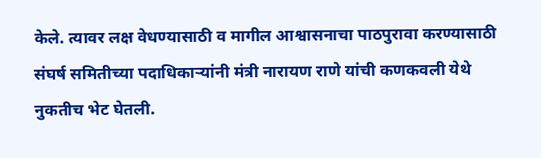केले. त्यावर लक्ष वेधण्यासाठी व मागील आश्वासनाचा पाठपुरावा करण्यासाठी संघर्ष समितीच्या पदाधिकाऱ्यांनी मंत्री नारायण राणे यांची कणकवली येथे नुकतीच भेट घेतली.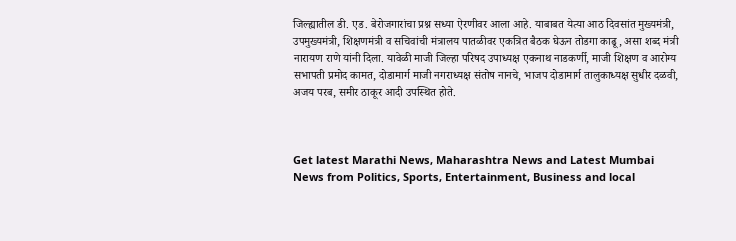जिल्ह्यातील डी. एड. बेरोजगारांचा प्रश्न सध्या ऐरणीवर आला आहे. याबाबत येत्या आठ दिवसांत मुख्यमंत्री, उपमुख्यमंत्री, शिक्षणमंत्री व सचिवांची मंत्रालय पातळीवर एकत्रित बैठक घेऊन तोडगा काढू, असा शब्द मंत्री नारायण राणे यांनी दिला. यावेळी माजी जिल्हा परिषद उपाध्यक्ष एकनाथ नाडकर्णी, माजी शिक्षण व आरोग्य सभापती प्रमोद कामत, दोडामार्ग माजी नगराध्यक्ष संतोष नानचे, भाजप दोडामार्ग तालुकाध्यक्ष सुधीर दळवी, अजय परब, समीर ठाकूर आदी उपस्थित होते.



Get latest Marathi News, Maharashtra News and Latest Mumbai News from Politics, Sports, Entertainment, Business and local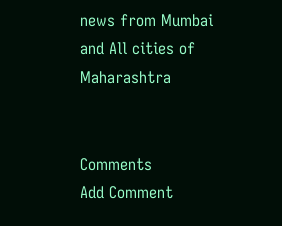news from Mumbai and All cities of Maharashtra


Comments
Add Comment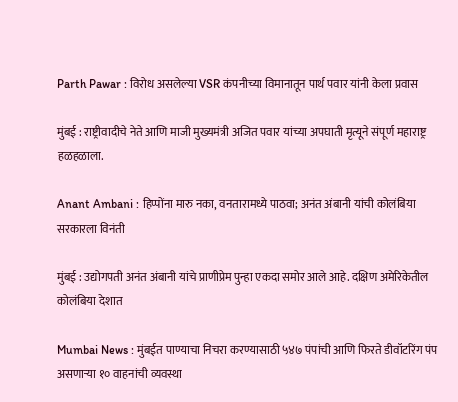Parth Pawar : विरोध असलेल्या VSR कंपनीच्या विमानातून पार्थ पवार यांनी केला प्रवास

मुंबई : राष्ट्रीवादीचे नेते आणि माजी मुख्यमंत्री अजित पवार यांच्या अपघाती मृत्यूने संपूर्ण महाराष्ट्र हळहळाला.

Anant Ambani : हिप्पोंना मारु नका, वनतारामध्ये पाठवा; अनंत अंबानी यांची कोलंबिया सरकारला विनंती

मुंबई : उद्योगपती अनंत अंबानी यांचे प्राणीप्रेम पुन्हा एकदा समोर आले आहे. दक्षिण अमेरिकेतील कोलंबिया देशात

Mumbai News : मुंबईत पाण्याचा निचरा करण्यासाठी ५४७ पंपांची आणि फिरते डीवॉटरिंग पंप असणाऱ्या १० वाहनांची व्यवस्था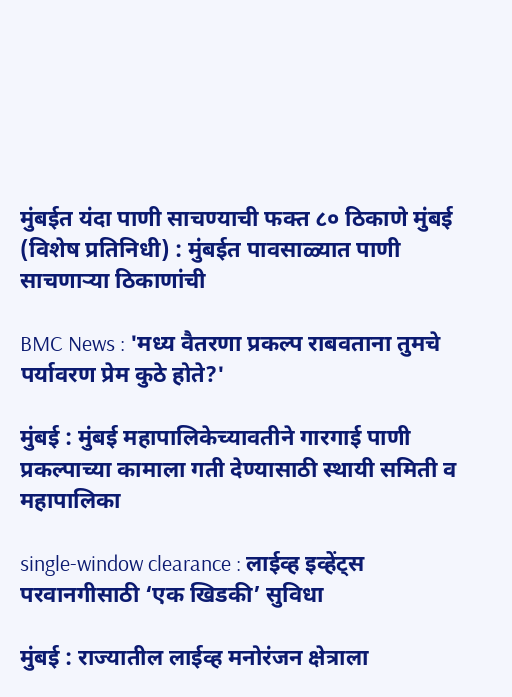मुंबईत यंदा पाणी साचण्याची फक्त ८० ठिकाणे मुंबई (विशेष प्रतिनिधी) : मुंबईत पावसाळ्यात पाणी साचणाऱ्या ठिकाणांची

BMC News : 'मध्य वैतरणा प्रकल्प राबवताना तुमचे पर्यावरण प्रेम कुठे होते?'

मुंबई : मुंबई महापालिकेच्यावतीने गारगाई पाणी प्रकल्पाच्या कामाला गती देण्यासाठी स्थायी समिती व महापालिका

single-window clearance : लाईव्ह इव्हेंट्स परवानगीसाठी ‘एक खिडकी’ सुविधा

मुंबई : राज्यातील लाईव्ह मनोरंजन क्षेत्राला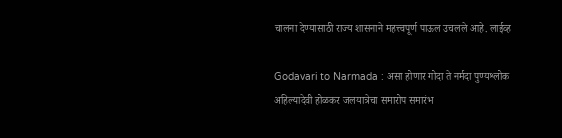चालना देण्यासाठी राज्य शासनाने महत्त्वपूर्ण पाऊल उचलले आहे. लाईव्ह

Godavari to Narmada : असा होणार गोदा ते नर्मदा पुण्यश्लोक अहिल्यादेवी होळकर जलयात्रेचा समारोप समारंभ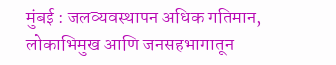मुंबई : जलव्यवस्थापन अधिक गतिमान, लोकाभिमुख आणि जनसहभागातून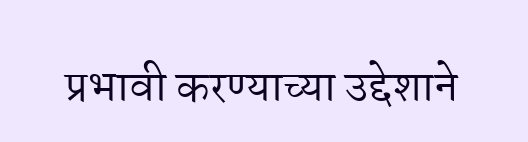प्रभावी करण्याच्या उद्देशाने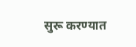सुरू करण्यात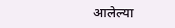आलेल्या